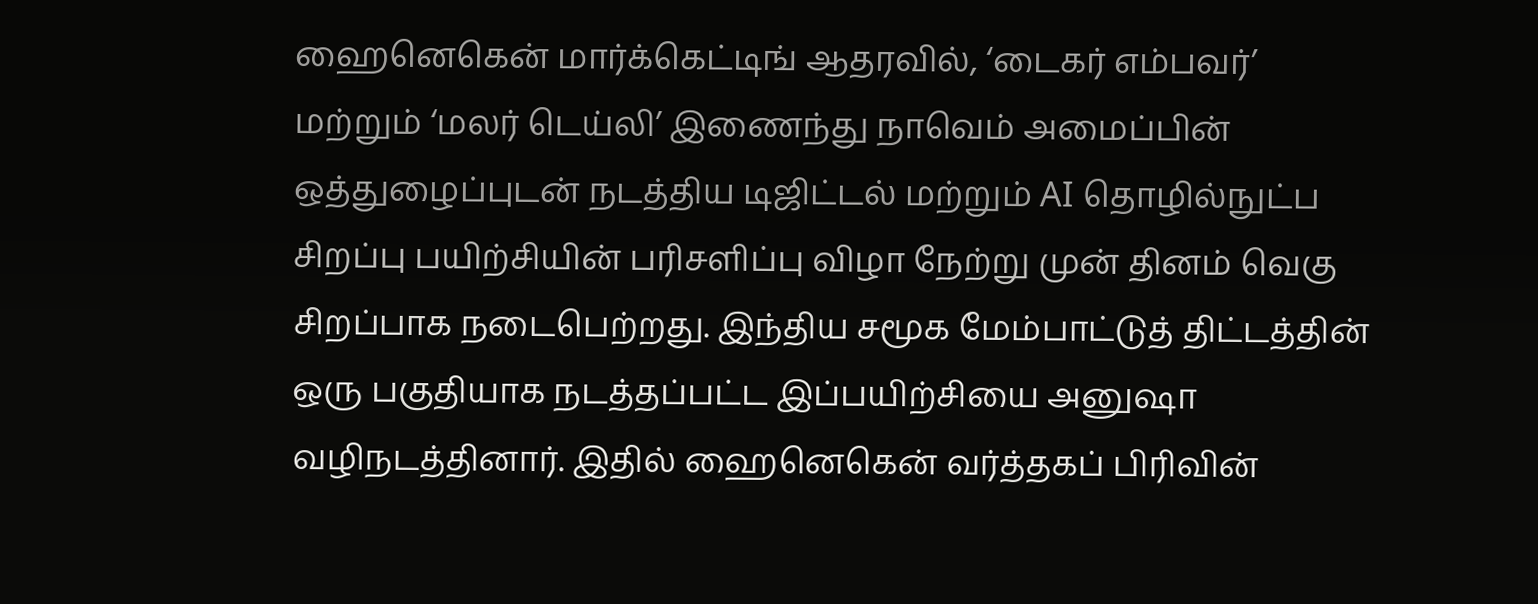ஹைனெகென் மார்க்கெட்டிங் ஆதரவில், ‘டைகர் எம்பவர்’ மற்றும் ‘மலர் டெய்லி’ இணைந்து நாவெம் அமைப்பின் ஒத்துழைப்புடன் நடத்திய டிஜிட்டல் மற்றும் AI தொழில்நுட்ப சிறப்பு பயிற்சியின் பரிசளிப்பு விழா நேற்று முன் தினம் வெகு சிறப்பாக நடைபெற்றது. இந்திய சமூக மேம்பாட்டுத் திட்டத்தின் ஒரு பகுதியாக நடத்தப்பட்ட இப்பயிற்சியை அனுஷா வழிநடத்தினார். இதில் ஹைனெகென் வர்த்தகப் பிரிவின்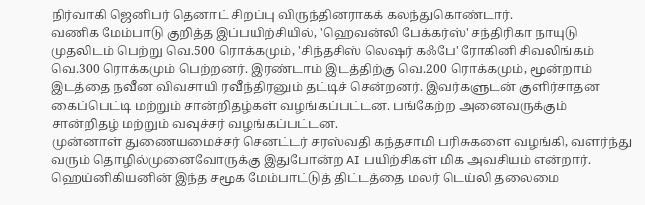நிர்வாகி ஜெனிபர் தெனாட் சிறப்பு விருந்தினராகக் கலந்துகொண்டார்.
வணிக மேம்பாடு குறித்த இப்பயிற்சியில், 'ஹெவன்லி பேக்கர்ஸ்' சந்திரிகா நாயுடு முதலிடம் பெற்று வெ.500 ரொக்கமும், 'சிந்தசிஸ் லெஷர் கஃபே' ரோகினி சிவலிங்கம் வெ.300 ரொக்கமும் பெற்றனர். இரண்டாம் இடத்திற்கு வெ.200 ரொக்கமும், மூன்றாம் இடத்தை நவீன விவசாயி ரவீந்திரனும் தட்டிச் சென்றனர். இவர்களுடன் குளிர்சாதன கைப்பெட்டி மற்றும் சான்றிதழ்கள் வழங்கப்பட்டன. பங்கேற்ற அனைவருக்கும் சான்றிதழ் மற்றும் வவுச்சர் வழங்கப்பட்டன.
முன்னாள் துணையமைச்சர் செனட்டர் சரஸ்வதி கந்தசாமி பரிசுகளை வழங்கி, வளர்ந்து வரும் தொழில்முனைவோருக்கு இதுபோன்ற AI பயிற்சிகள் மிக அவசியம் என்றார். ஹெய்னிகியனின் இந்த சமூக மேம்பாட்டுத் திட்டத்தை மலர் டெய்லி தலைமை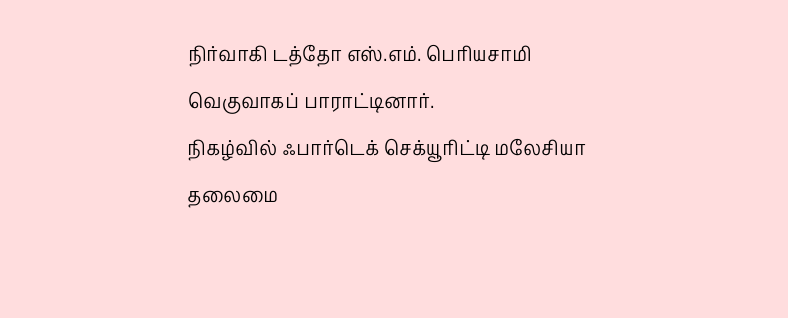நிர்வாகி டத்தோ எஸ்.எம். பெரியசாமி வெகுவாகப் பாராட்டினார்.
நிகழ்வில் ஃபார்டெக் செக்யூரிட்டி மலேசியா தலைமை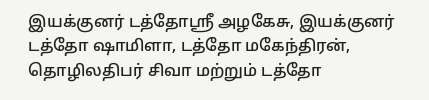இயக்குனர் டத்தோஸ்ரீ அழகேசு, இயக்குனர் டத்தோ ஷாமிளா, டத்தோ மகேந்திரன், தொழிலதிபர் சிவா மற்றும் டத்தோ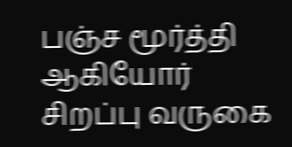பஞ்ச மூர்த்தி ஆகியோர் சிறப்பு வருகை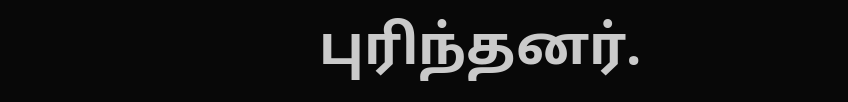புரிந்தனர்.